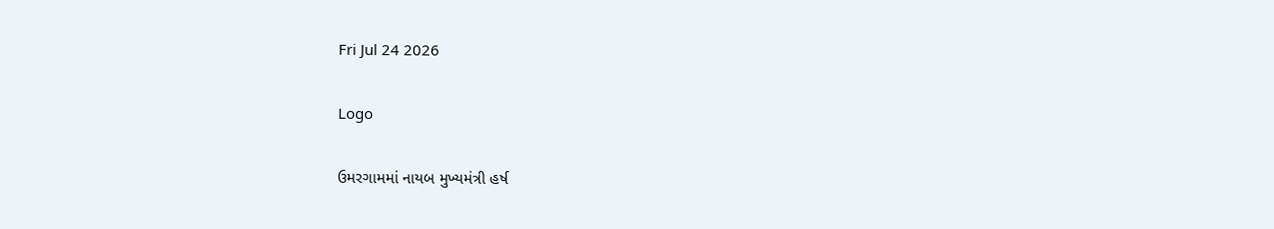Fri Jul 24 2026

Logo

ઉમરગામમાં નાયબ મુખ્યમંત્રી હર્ષ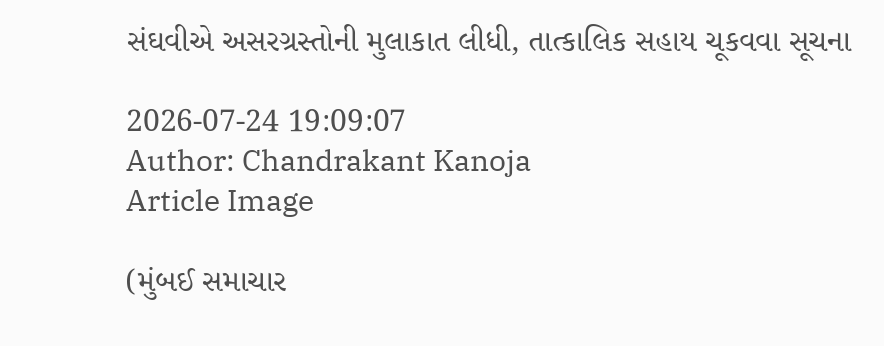સંઘવીએ અસરગ્રસ્તોની મુલાકાત લીધી, તાત્કાલિક સહાય ચૂકવવા સૂચના

2026-07-24 19:09:07
Author: Chandrakant Kanoja
Article Image

(મુંબઈ સમાચાર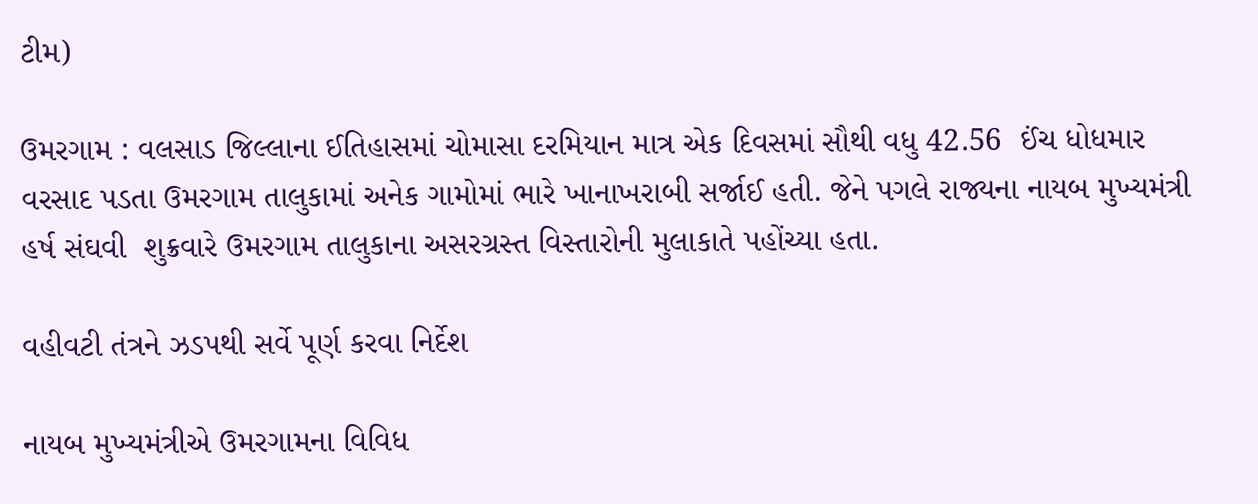ટીમ)

ઉમરગામ : વલસાડ જિલ્લાના ઈતિહાસમાં ચોમાસા દરમિયાન માત્ર એક દિવસમાં સૌથી વધુ 42.56  ઈંચ ધોધમાર વરસાદ પડતા ઉમરગામ તાલુકામાં અનેક ગામોમાં ભારે ખાનાખરાબી સર્જાઈ હતી. જેને પગલે રાજ્યના નાયબ મુખ્યમંત્રી હર્ષ સંઘવી  શુક્રવારે ઉમરગામ તાલુકાના અસરગ્રસ્ત વિસ્તારોની મુલાકાતે પહોંચ્યા હતા.

વહીવટી તંત્રને ઝડપથી સર્વે પૂર્ણ કરવા નિર્દેશ

નાયબ મુખ્યમંત્રીએ ઉમરગામના વિવિધ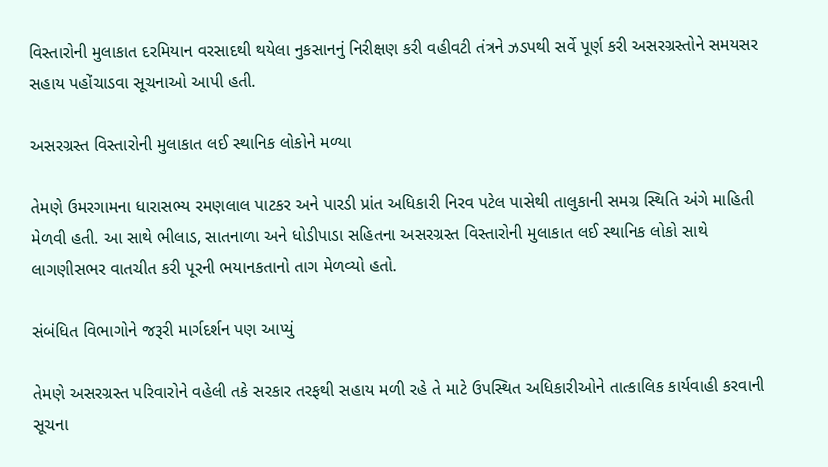વિસ્તારોની મુલાકાત દરમિયાન વરસાદથી થયેલા નુકસાનનું નિરીક્ષણ કરી વહીવટી તંત્રને ઝડપથી સર્વે પૂર્ણ કરી અસરગ્રસ્તોને સમયસર સહાય પહોંચાડવા સૂચનાઓ આપી હતી.

અસરગ્રસ્ત વિસ્તારોની મુલાકાત લઈ સ્થાનિક લોકોને મળ્યા

તેમણે ઉમરગામના ધારાસભ્ય રમણલાલ પાટકર અને પારડી પ્રાંત અધિકારી નિરવ પટેલ પાસેથી તાલુકાની સમગ્ર સ્થિતિ અંગે માહિતી મેળવી હતી. આ સાથે ભીલાડ, સાતનાળા અને ધોડીપાડા સહિતના અસરગ્રસ્ત વિસ્તારોની મુલાકાત લઈ સ્થાનિક લોકો સાથે લાગણીસભર વાતચીત કરી પૂરની ભયાનકતાનો તાગ મેળવ્યો હતો.

સંબંધિત વિભાગોને જરૂરી માર્ગદર્શન પણ આપ્યું

તેમણે અસરગ્રસ્ત પરિવારોને વહેલી તકે સરકાર તરફથી સહાય મળી રહે તે માટે ઉપસ્થિત અધિકારીઓને તાત્કાલિક કાર્યવાહી કરવાની સૂચના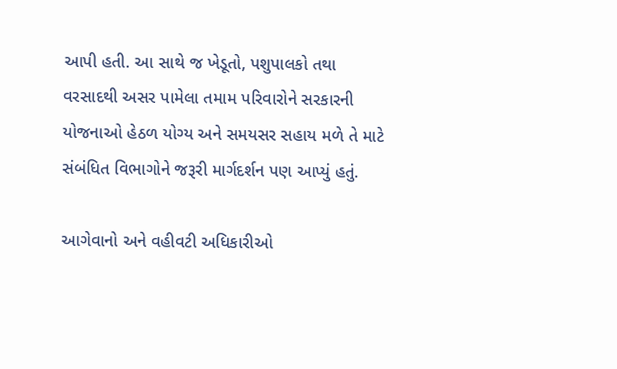આપી હતી. આ સાથે જ ખેડૂતો, પશુપાલકો તથા વરસાદથી અસર પામેલા તમામ પરિવારોને સરકારની યોજનાઓ હેઠળ યોગ્ય અને સમયસર સહાય મળે તે માટે સંબંધિત વિભાગોને જરૂરી માર્ગદર્શન પણ આપ્યું હતું.

આગેવાનો અને વહીવટી અધિકારીઓ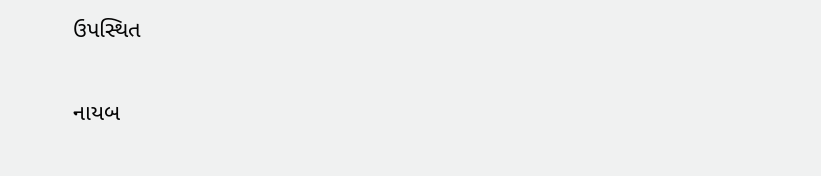ઉપસ્થિત

નાયબ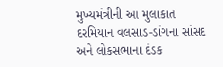મુખ્યમંત્રીની આ મુલાકાત દરમિયાન વલસાડ-ડાંગના સાંસદ અને લોકસભાના દંડક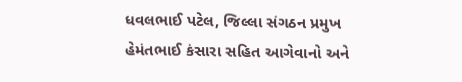ધવલભાઈ પટેલ, જિલ્લા સંગઠન પ્રમુખ હેમંતભાઈ કંસારા સહિત આગેવાનો અને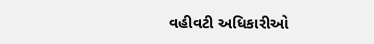વહીવટી અધિકારીઓ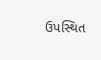ઉપસ્થિત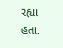રહ્યા હતા.